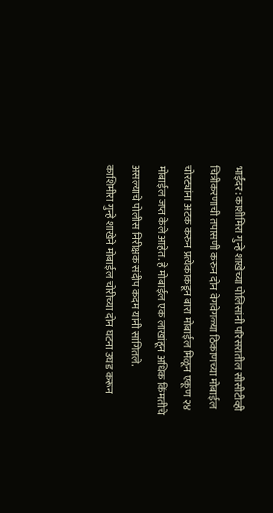भाईंदर: काशीमिरा गुन्हे शाखेच्या पोलिसांनी परिसरातील सीसीटीव्ही चित्रीकरणाची तपासणी करुन दोन वेगवेगळ्या ठिकाणच्या मोबाईल चोरट्यांना अटक करुन प्रत्येकाकडून बारा मोबाईल मिळून एकूण २४ मोबाईल जप्त केले आहेत. हे मोबाईल एक लाखांहून अधिक किंमतीचे असल्याचे पोलीस निरीक्षक संदीप कदम यांनी सांगितले.
काशिमीरा गुन्हे शाखेने मोबाईल चोरीच्या दोन घटना उघड करून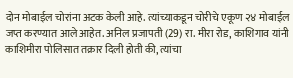दोन मोबाईल चोरांना अटक केली आहे. त्यांच्याकडून चोरीचे एकूण २४ मोबाईल जप्त करण्यात आले आहेत. अनिल प्रजापती (29) रा. मीरा रोड, काशिगाव यांनी काशिमीरा पोलिसात तक्रार दिली होती की, त्यांचा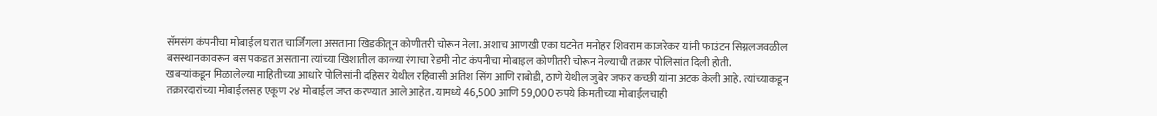सॅमसंग कंपनीचा मोबाईल घरात चार्जिंगला असताना खिडकीतून कोणीतरी चोरून नेला. अशाच आणखी एका घटनेत मनोहर शिवराम काजरेकर यांनी फाउंटन सिग्नलजवळील बसस्थानकावरून बस पकडत असताना त्यांच्या खिशातील काळ्या रंगाचा रेडमी नोट कंपनीचा मोबाइल कोणीतरी चोरून नेल्याची तक्रार पोलिसांत दिली होती.
खबऱ्यांकडून मिळालेल्या माहितीच्या आधारे पोलिसांनी दहिसर येथील रहिवासी अतिश सिंग आणि राबोडी, ठाणे येथील जुबेर जफर कच्छी यांना अटक केली आहे. त्यांच्याकडून तक्रारदारांच्या मोबाईलसह एकूण २४ मोबाईल जप्त करण्यात आले आहेत. यामध्ये 46,500 आणि 59,000 रुपये किमतीच्या मोबाईलचाही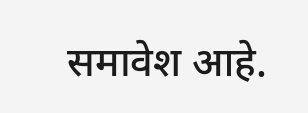समावेश आहे.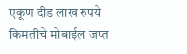एकूण दीड लाख रुपये किमतीचे मोबाईल जप्त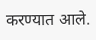करण्यात आले.